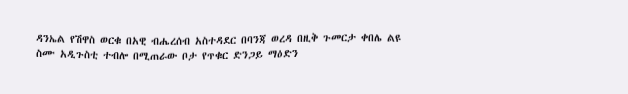ዳንኤል የሽዋስ ወርቁ በአዊ ብሔረሰብ አስተዳደር በባንጃ ወረዳ በዚቅ ጉመርታ ቀበሌ ልዩ ስሙ አዲጉስቲ ተብሎ በሚጠራው ቦታ የጥቁር ድንጋይ ማዕድን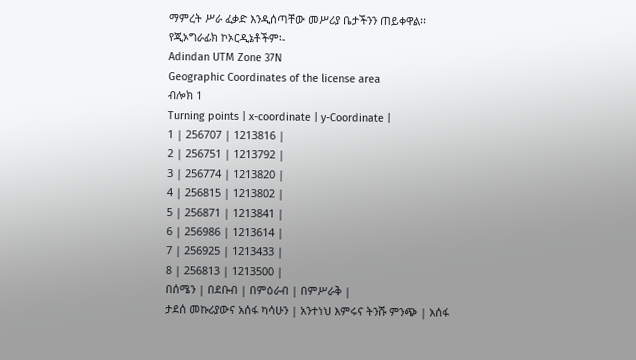ማምረት ሥራ ፈቃድ እንዲሰጣቸው መሥሪያ ቤታችንን ጠይቀዋል፡፡
የጂኦግራፊክ ኮኦርዲኔቶችም፡-
Adindan UTM Zone 37N
Geographic Coordinates of the license area
ብሎክ 1
Turning points | x-coordinate | y-Coordinate |
1 | 256707 | 1213816 |
2 | 256751 | 1213792 |
3 | 256774 | 1213820 |
4 | 256815 | 1213802 |
5 | 256871 | 1213841 |
6 | 256986 | 1213614 |
7 | 256925 | 1213433 |
8 | 256813 | 1213500 |
በሰሜን | በደቡብ | በምዕራብ | በምሥራቅ |
ታደሰ መኩሪያውና አሰፋ ካሳሁን | አንተነህ እምሩና ትንሹ ምንጭ | አሰፋ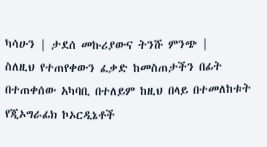ካሳሁን | ታደሰ መኩሪያውና ትንሹ ምንጭ |
ስለዚህ የተጠየቀውን ፈቃድ ከመስጠታችን በፊት በተጠቀሰው አካባቢ በተለይም ከዚህ በላይ በተመለከቱት የጂኦግራፊክ ኮኦርዲኔቶች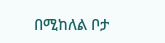በሚከለል ቦታ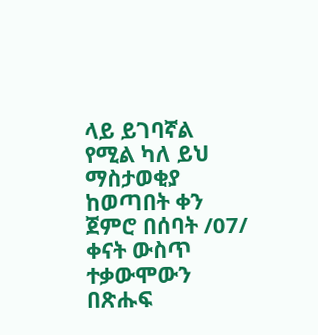ላይ ይገባኛል የሚል ካለ ይህ ማስታወቂያ ከወጣበት ቀን ጀምሮ በሰባት /07/ ቀናት ውስጥ ተቃውሞውን በጽሑፍ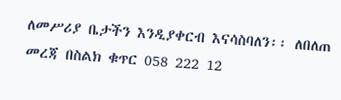ለመሥሪያ ቤታችን እንዲያቀርብ እናሳስባለን፡፡ ለበለጠ መረጃ በስልክ ቁጥር 058 222 12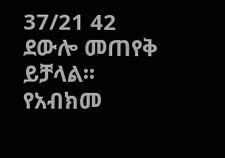37/21 42 ደውሎ መጠየቅ ይቻላል፡፡
የአብክመ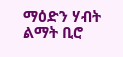ማዕድን ሃብት ልማት ቢሮ